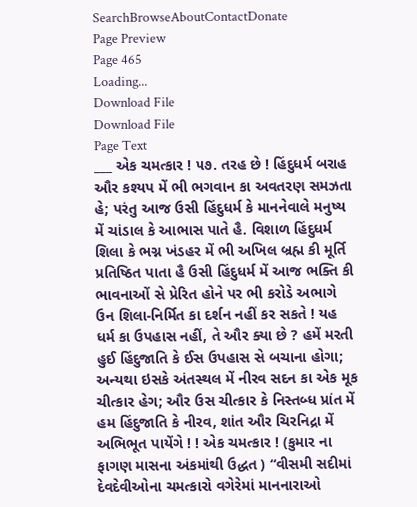SearchBrowseAboutContactDonate
Page Preview
Page 465
Loading...
Download File
Download File
Page Text
___ એક ચમત્કાર ! ૫૭. તરહ છે ! હિંદુધર્મ બરાહ ઔર કશ્યપ મેં ભી ભગવાન કા અવતરણ સમઝતા હે; પરંતુ આજ ઉસી હિંદુધર્મ કે માનનેવાલે મનુષ્ય મેં ચાંડાલ કે આભાસ પાતે હૈ. વિશાળ હિંદુધર્મ શિલા કે ભગ્ન ખંડહર મેં ભી અખિલ બ્રહ્મ કી મૂર્તિ પ્રતિષ્ઠિત પાતા હૈ ઉસી હિંદુધર્મ મેં આજ ભક્તિ કી ભાવનાઓં સે પ્રેરિત હોને પર ભી કરોડે અભાગે ઉન શિલા-નિર્મિત કા દર્શન નહીં કર સકતે ! યહ ધર્મ કા ઉપહાસ નહીં, તે ઔર ક્યા છે ? હમેં મરતી હુઈ હિંદુજાતિ કે ઈસ ઉપહાસ સે બચાના હોગા; અન્યથા ઇસકે અંતસ્થલ મેં નીરવ સદન કા એક મૂક ચીત્કાર હેગ; ઔર ઉસ ચીત્કાર કે નિસ્તબ્ધ પ્રાંત મેં હમ હિંદુજાતિ કે નીરવ, શાંત ઔર ચિરનિદ્રા મેં અભિભૂત પાયેંગે ! ! એક ચમત્કાર ! (કુમાર ના ફાગણ માસના અંકમાંથી ઉદ્ધત ) “વીસમી સદીમાં દેવદેવીઓના ચમત્કારો વગેરેમાં માનનારાઓ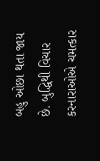બહુ ઓછા થતા જાય છે. બુદ્ધિથી વિચાર કરનારાઓએ ચમત્કાર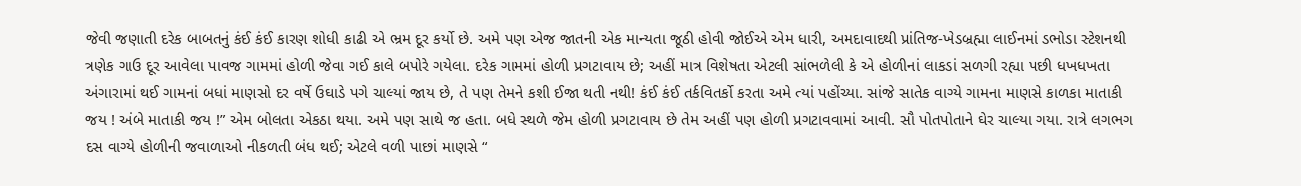જેવી જણાતી દરેક બાબતનું કંઈ કંઈ કારણ શોધી કાઢી એ ભ્રમ દૂર કર્યો છે. અમે પણ એજ જાતની એક માન્યતા જૂઠી હોવી જોઈએ એમ ધારી, અમદાવાદથી પ્રાંતિજ-ખેડબ્રહ્મા લાઈનમાં ડભોડા સ્ટેશનથી ત્રણેક ગાઉ દૂર આવેલા પાવજ ગામમાં હોળી જેવા ગઈ કાલે બપોરે ગયેલા. દરેક ગામમાં હોળી પ્રગટાવાય છે; અહીં માત્ર વિશેષતા એટલી સાંભળેલી કે એ હોળીનાં લાકડાં સળગી રહ્યા પછી ધખધખતા અંગારામાં થઈ ગામનાં બધાં માણસો દર વર્ષે ઉઘાડે પગે ચાલ્યાં જાય છે, તે પણ તેમને કશી ઈજા થતી નથી! કંઈ કંઈ તર્કવિતર્કો કરતા અમે ત્યાં પહોંચ્યા. સાંજે સાતેક વાગ્યે ગામના માણસે કાળકા માતાકી જય ! અંબે માતાકી જય !” એમ બોલતા એકઠા થયા. અમે પણ સાથે જ હતા. બધે સ્થળે જેમ હોળી પ્રગટાવાય છે તેમ અહીં પણ હોળી પ્રગટાવવામાં આવી. સૌ પોતપોતાને ઘેર ચાલ્યા ગયા. રાત્રે લગભગ દસ વાગ્યે હોળીની જવાળાઓ નીકળતી બંધ થઈ; એટલે વળી પાછાં માણસે “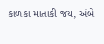કાળકા માતાકી જય, અંબે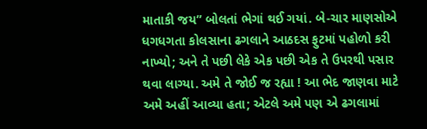માતાકી જય” બોલતાં ભેગાં થઈ ગયાં. બે-ચાર માણસોએ ધગધગતા કોલસાના ઢગલાને આઠદસ ફુટમાં પહોળો કરી નાખ્યો; અને તે પછી લેકે એક પછી એક તે ઉપરથી પસાર થવા લાગ્યા. અમે તે જોઈ જ રહ્યા ! આ ભેદ જાણવા માટે અમે અહીં આવ્યા હતા; એટલે અમે પણ એ ઢગલામાં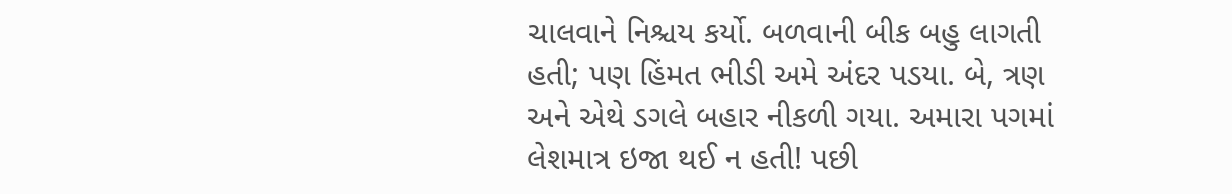ચાલવાને નિશ્ચય કર્યો. બળવાની બીક બહુ લાગતી હતી; પણ હિંમત ભીડી અમે અંદર પડયા. બે, ત્રણ અને એથે ડગલે બહાર નીકળી ગયા. અમારા પગમાં લેશમાત્ર ઇજા થઈ ન હતી! પછી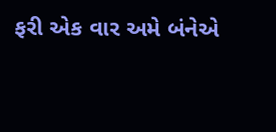ફરી એક વાર અમે બંનેએ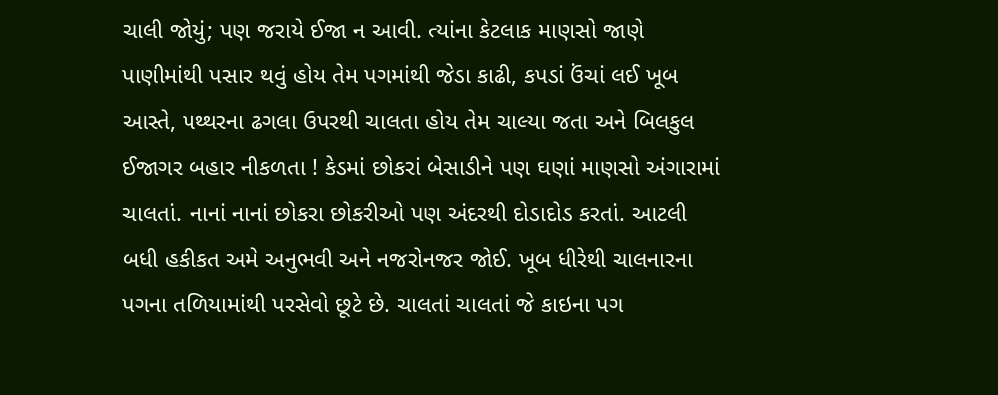ચાલી જોયું; પણ જરાયે ઈજા ન આવી. ત્યાંના કેટલાક માણસો જાણે પાણીમાંથી પસાર થવું હોય તેમ પગમાંથી જેડા કાઢી, કપડાં ઉંચાં લઈ ખૂબ આસ્તે, ૫થ્થરના ઢગલા ઉપરથી ચાલતા હોય તેમ ચાલ્યા જતા અને બિલકુલ ઈજાગર બહાર નીકળતા ! કેડમાં છોકરાં બેસાડીને પણ ઘણાં માણસો અંગારામાં ચાલતાં. નાનાં નાનાં છોકરા છોકરીઓ પણ અંદરથી દોડાદોડ કરતાં. આટલી બધી હકીકત અમે અનુભવી અને નજરોનજર જોઈ. ખૂબ ધીરેથી ચાલનારના પગના તળિયામાંથી પરસેવો છૂટે છે. ચાલતાં ચાલતાં જે કાઇના પગ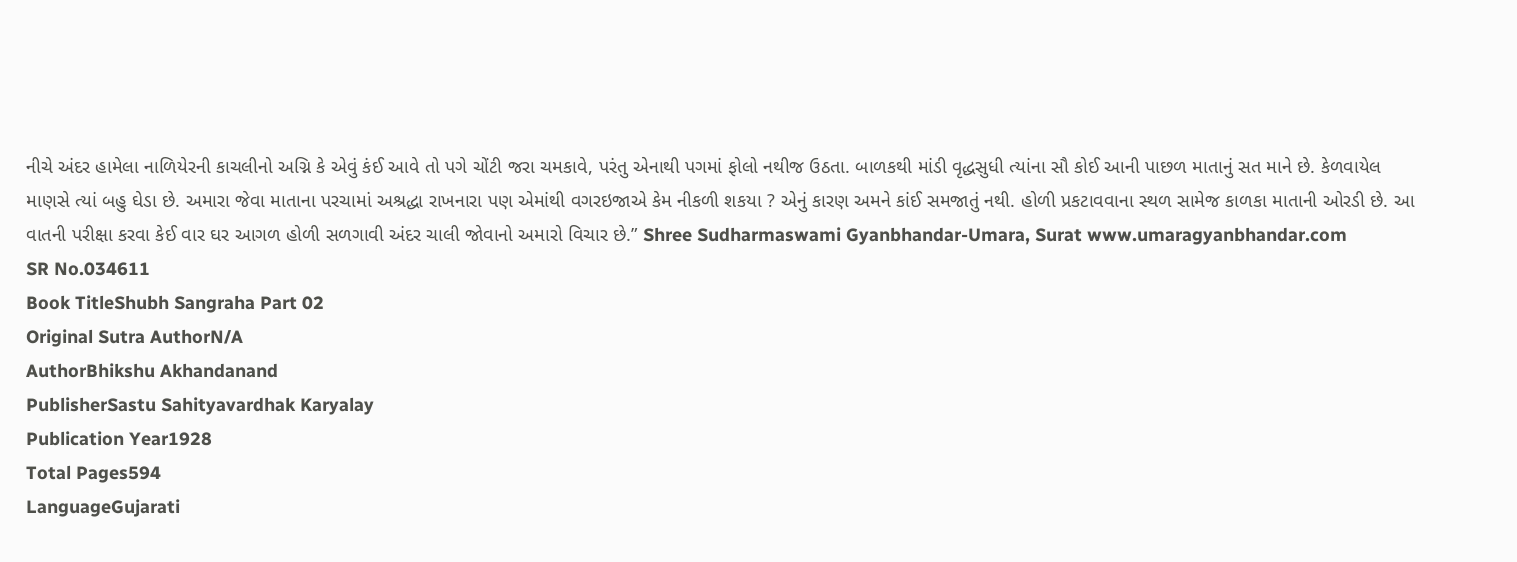નીચે અંદર હામેલા નાળિયેરની કાચલીનો અગ્નિ કે એવું કંઈ આવે તો પગે ચોંટી જરા ચમકાવે, પરંતુ એનાથી પગમાં ફોલો નથીજ ઉઠતા. બાળકથી માંડી વૃદ્ધસુધી ત્યાંના સૌ કોઈ આની પાછળ માતાનું સત માને છે. કેળવાયેલ માણસે ત્યાં બહુ ઘેડા છે. અમારા જેવા માતાના પરચામાં અશ્રદ્ધા રાખનારા પણ એમાંથી વગરઇજાએ કેમ નીકળી શકયા ? એનું કારણ અમને કાંઈ સમજાતું નથી. હોળી પ્રકટાવવાના સ્થળ સામેજ કાળકા માતાની ઓરડી છે. આ વાતની પરીક્ષા કરવા કેઈ વાર ઘર આગળ હોળી સળગાવી અંદર ચાલી જોવાનો અમારો વિચાર છે.” Shree Sudharmaswami Gyanbhandar-Umara, Surat www.umaragyanbhandar.com
SR No.034611
Book TitleShubh Sangraha Part 02
Original Sutra AuthorN/A
AuthorBhikshu Akhandanand
PublisherSastu Sahityavardhak Karyalay
Publication Year1928
Total Pages594
LanguageGujarati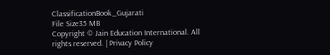ClassificationBook_Gujarati
File Size35 MB
Copyright © Jain Education International. All rights reserved. | Privacy Policy